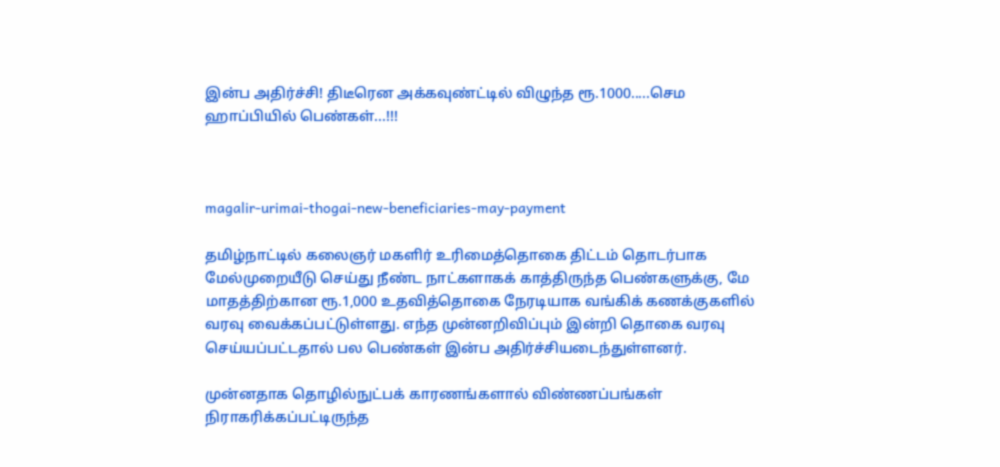இன்ப அதிர்ச்சி! திடீரென அக்கவுண்ட்டில் விழுந்த ரூ.1000.....செம ஹாப்பியில் பெண்கள்...!!!



magalir-urimai-thogai-new-beneficiaries-may-payment

தமிழ்நாட்டில் கலைஞர் மகளிர் உரிமைத்தொகை திட்டம் தொடர்பாக மேல்முறையீடு செய்து நீண்ட நாட்களாகக் காத்திருந்த பெண்களுக்கு, மே மாதத்திற்கான ரூ.1,000 உதவித்தொகை நேரடியாக வங்கிக் கணக்குகளில் வரவு வைக்கப்பட்டுள்ளது. எந்த முன்னறிவிப்பும் இன்றி தொகை வரவு செய்யப்பட்டதால் பல பெண்கள் இன்ப அதிர்ச்சியடைந்துள்ளனர்.

முன்னதாக தொழில்நுட்பக் காரணங்களால் விண்ணப்பங்கள் நிராகரிக்கப்பட்டிருந்த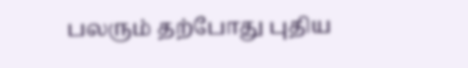பலரும் தற்போது புதிய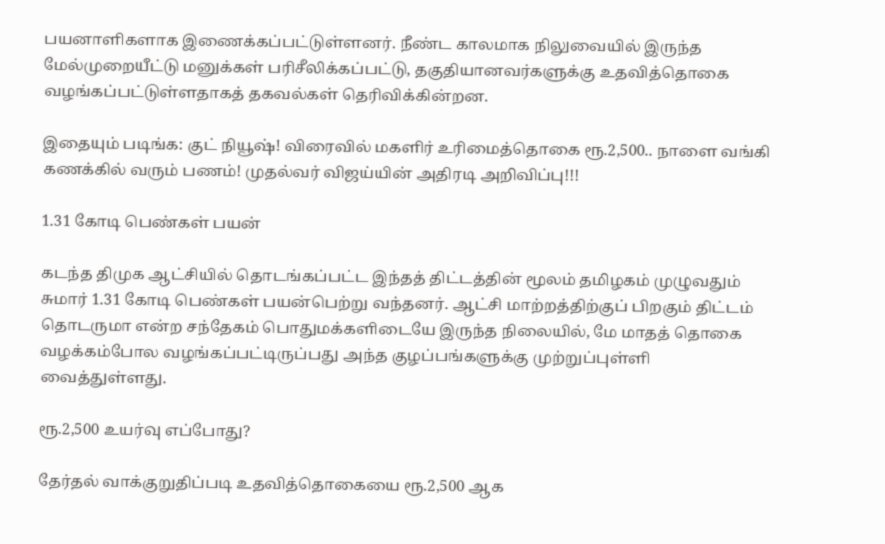பயனாளிகளாக இணைக்கப்பட்டுள்ளனர். நீண்ட காலமாக நிலுவையில் இருந்த மேல்முறையீட்டு மனுக்கள் பரிசீலிக்கப்பட்டு, தகுதியானவர்களுக்கு உதவித்தொகை வழங்கப்பட்டுள்ளதாகத் தகவல்கள் தெரிவிக்கின்றன.

இதையும் படிங்க: குட் நியூஷ்! விரைவில் மகளிர் உரிமைத்தொகை ரூ.2,500.. நாளை வங்கி கணக்கில் வரும் பணம்! முதல்வர் விஜய்யின் அதிரடி அறிவிப்பு!!!

1.31 கோடி பெண்கள் பயன்

கடந்த திமுக ஆட்சியில் தொடங்கப்பட்ட இந்தத் திட்டத்தின் மூலம் தமிழகம் முழுவதும் சுமார் 1.31 கோடி பெண்கள் பயன்பெற்று வந்தனர். ஆட்சி மாற்றத்திற்குப் பிறகும் திட்டம் தொடருமா என்ற சந்தேகம் பொதுமக்களிடையே இருந்த நிலையில், மே மாதத் தொகை வழக்கம்போல வழங்கப்பட்டிருப்பது அந்த குழப்பங்களுக்கு முற்றுப்புள்ளி வைத்துள்ளது.

ரூ.2,500 உயர்வு எப்போது?

தேர்தல் வாக்குறுதிப்படி உதவித்தொகையை ரூ.2,500 ஆக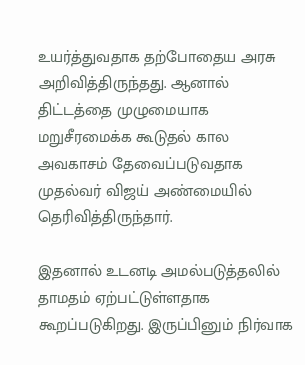உயர்த்துவதாக தற்போதைய அரசு அறிவித்திருந்தது. ஆனால் திட்டத்தை முழுமையாக மறுசீரமைக்க கூடுதல் கால அவகாசம் தேவைப்படுவதாக முதல்வர் விஜய் அண்மையில் தெரிவித்திருந்தார்.

இதனால் உடனடி அமல்படுத்தலில் தாமதம் ஏற்பட்டுள்ளதாக கூறப்படுகிறது. இருப்பினும் நிர்வாக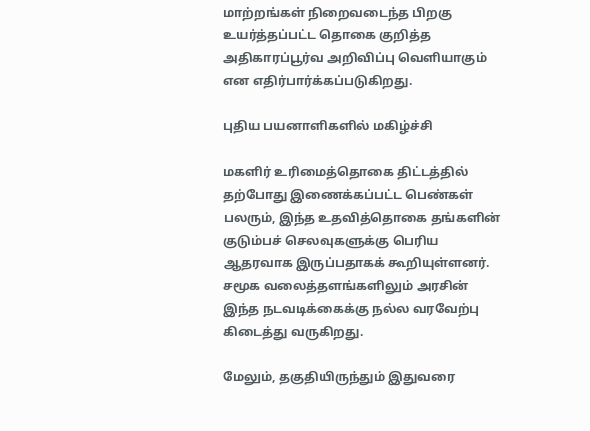மாற்றங்கள் நிறைவடைந்த பிறகு உயர்த்தப்பட்ட தொகை குறித்த அதிகாரப்பூர்வ அறிவிப்பு வெளியாகும் என எதிர்பார்க்கப்படுகிறது.

புதிய பயனாளிகளில் மகிழ்ச்சி

மகளிர் உரிமைத்தொகை திட்டத்தில் தற்போது இணைக்கப்பட்ட பெண்கள் பலரும், இந்த உதவித்தொகை தங்களின் குடும்பச் செலவுகளுக்கு பெரிய ஆதரவாக இருப்பதாகக் கூறியுள்ளனர். சமூக வலைத்தளங்களிலும் அரசின் இந்த நடவடிக்கைக்கு நல்ல வரவேற்பு கிடைத்து வருகிறது.

மேலும், தகுதியிருந்தும் இதுவரை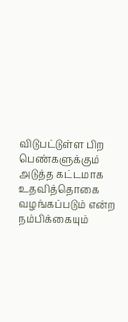விடுபட்டுள்ள பிற பெண்களுக்கும் அடுத்த கட்டமாக உதவித்தொகை வழங்கப்படும் என்ற நம்பிக்கையும்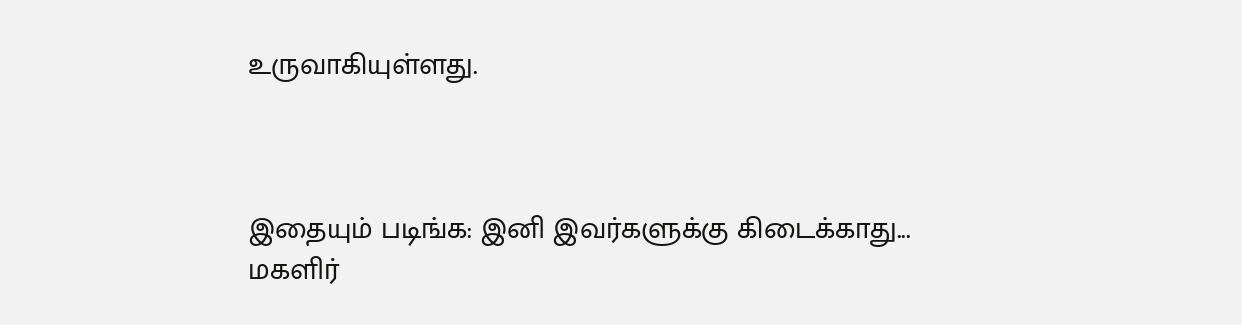உருவாகியுள்ளது.



இதையும் படிங்க: இனி இவர்களுக்கு கிடைக்காது... மகளிர்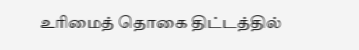உரிமைத் தொகை திட்டத்தில்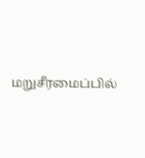மறுசீரமைப்பில்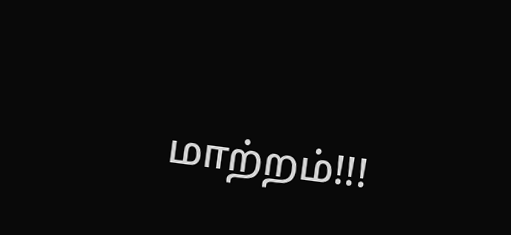மாற்றம்!!!